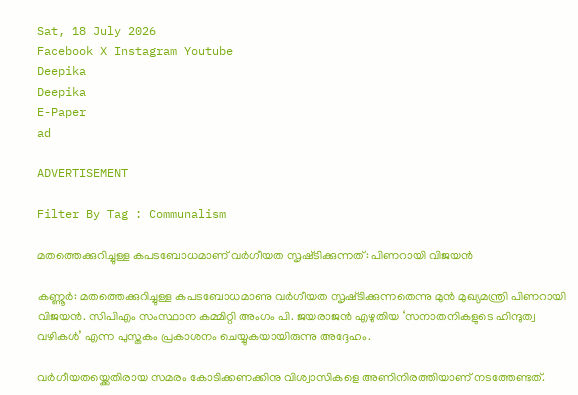Sat, 18 July 2026
Facebook X Instagram Youtube
Deepika
Deepika
E-Paper
ad

ADVERTISEMENT

Filter By Tag : Communalism

മതത്തെക്കുറിച്ചുള്ള കപടബോധമാണ് വർഗീയത സൃഷ്‌ടിക്കുന്നത്: പിണറായി വിജയൻ

കണ്ണൂർ: മതത്തെക്കുറിച്ചുള്ള കപടബോധമാണു വർഗീയത സൃഷ്‌ടിക്കുന്നതെന്നു മുൻ മുഖ്യമന്ത്രി പിണറായി വിജയൻ. സിപിഎം സംസ്ഥാന കമ്മിറ്റി അംഗം പി. ജയരാജൻ എഴുതിയ ‘സനാതനികളുടെ ഹിന്ദുത്വ വഴികൾ’ എന്ന പുസ്തകം പ്രകാശനം ചെയ്യുകയായിരുന്നു അദ്ദേഹം.

വർഗീയതയ്ക്കെതിരായ സമരം കോടിക്കണക്കിനു വിശ്വാസികളെ അണിനിരത്തിയാണ് നടത്തേണ്ടത്.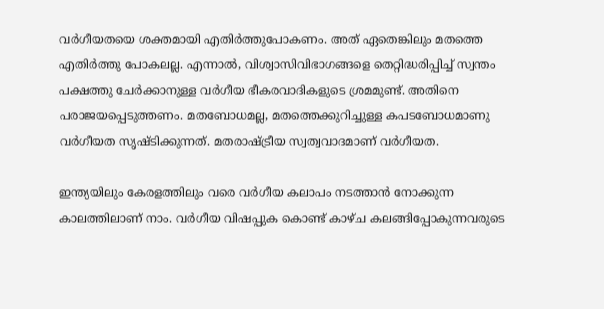വർഗീയതയെ ശക്തമായി എതിർത്തുപോകണം. അത് ഏതെങ്കിലും മതത്തെ എതിർത്തു പോകലല്ല. എന്നാൽ, വിശ്വാസിവിഭാഗങ്ങളെ തെറ്റിദ്ധരിപ്പിച്ച് സ്വന്തം പക്ഷത്തു ചേർക്കാനുള്ള വർഗീയ ഭീകരവാദികളുടെ ശ്രമമുണ്ട്. അതിനെ പരാജയപ്പെടുത്തണം. മതബോധമല്ല, മതത്തെക്കുറിച്ചുള്ള കപടബോധമാണു വർഗീയത സൃഷ്ടിക്കുന്നത്. മതരാഷ്‌ട്രീയ സ്വത്വവാദമാണ് വർഗീയത.

ഇന്ത്യയിലും കേരളത്തിലും വരെ വർഗീയ കലാപം നടത്താൻ നോക്കുന്ന കാലത്തിലാണ് നാം. വർഗീയ വിഷപ്പുക കൊണ്ട് കാഴ്ച കലങ്ങിപ്പോകുന്നവരുടെ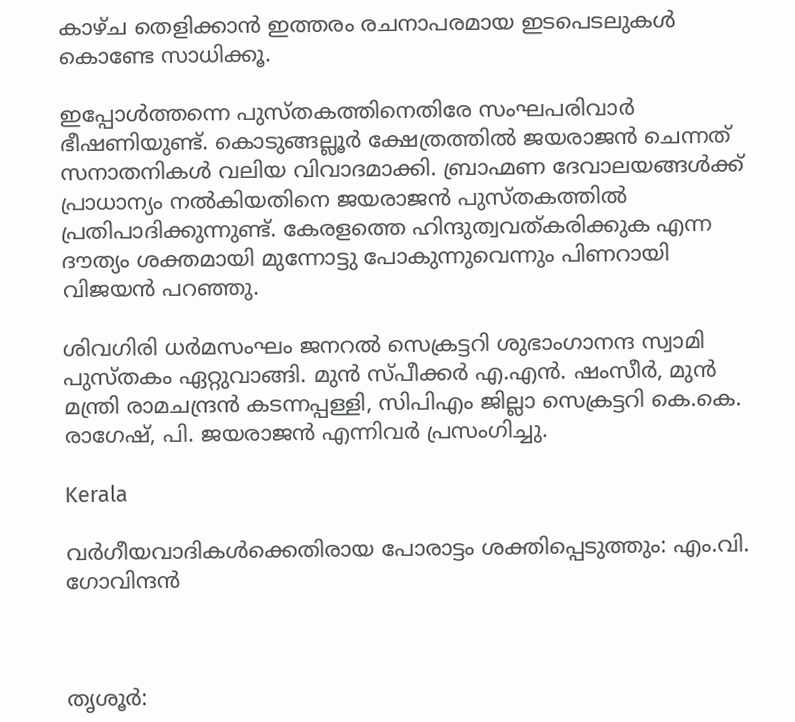കാഴ്ച തെളിക്കാൻ ഇത്തരം രചനാപരമായ ഇടപെടലുകൾ കൊണ്ടേ സാധിക്കൂ.

ഇപ്പോൾത്തന്നെ പുസ്തകത്തിനെതിരേ സംഘപരിവാർ ഭീഷണിയുണ്ട്. കൊടുങ്ങല്ലൂർ ക്ഷേത്രത്തിൽ ജയരാജൻ ചെന്നത് സനാതനികൾ വലിയ വിവാദമാക്കി. ബ്രാഹ്മണ ദേവാലയങ്ങൾക്ക് പ്രാധാന്യം നൽകിയതിനെ ജയരാജൻ പുസ്തകത്തിൽ പ്രതിപാദിക്കുന്നുണ്ട്. കേരളത്തെ ഹിന്ദുത്വവത്കരിക്കുക എന്ന ദൗത്യം ശക്തമായി മുന്നോട്ടു പോകുന്നുവെന്നും പിണറായി വിജയൻ പറഞ്ഞു.

ശിവഗിരി ധർമസംഘം ജനറൽ സെക്രട്ടറി ശുഭാംഗാനന്ദ സ്വാമി പുസ്തകം ഏറ്റുവാങ്ങി. മുൻ സ്പീക്കർ എ.എൻ. ഷംസീർ, മുൻ മന്ത്രി രാമചന്ദ്രൻ കടന്നപ്പള്ളി, സിപിഎം ജില്ലാ സെക്രട്ടറി കെ.കെ. രാഗേഷ്, പി. ജയരാജൻ എന്നിവർ പ്രസംഗിച്ചു.

Kerala

വർഗീയവാദികൾക്കെതിരായ പോരാട്ടം ശക്തിപ്പെടുത്തും: എം.വി. ഗോവിന്ദൻ



തൃശൂർ: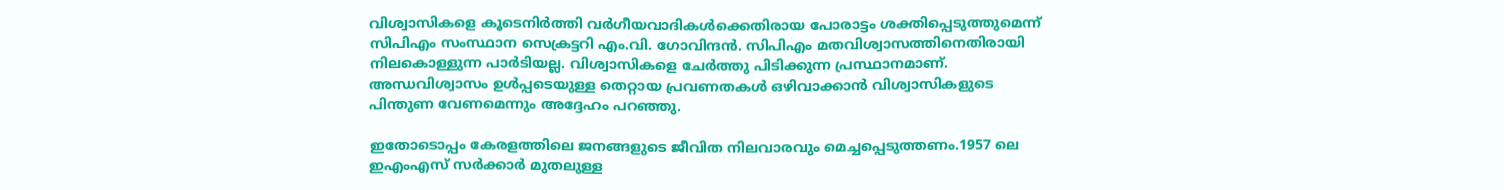വിശ്വാസികളെ കൂടെനിർത്തി വർഗീയവാദികൾക്കെതിരായ പോരാട്ടം ശക്തിപ്പെടുത്തുമെന്ന് സിപിഎം സംസ്ഥാന സെക്രട്ടറി എം.വി. ഗോവിന്ദൻ. സിപിഎം മതവിശ്വാസത്തിനെതിരായി നിലകൊള്ളുന്ന പാർടിയല്ല. വിശ്വാസികളെ ചേർത്തു പിടിക്കുന്ന പ്രസ്ഥാനമാണ്. അന്ധവിശ്വാസം ഉൾപ്പടെയുള്ള തെറ്റായ പ്രവണതകൾ ഒഴിവാക്കാൻ വിശ്വാസികളുടെ പിന്തുണ വേണമെന്നും അദ്ദേഹം പറഞ്ഞു.

ഇതോടൊപ്പം കേരളത്തിലെ ജനങ്ങളുടെ ജീവിത നിലവാരവും മെച്ചപ്പെടുത്തണം.1957 ലെ ഇഎംഎസ് സർക്കാർ മുതലുള്ള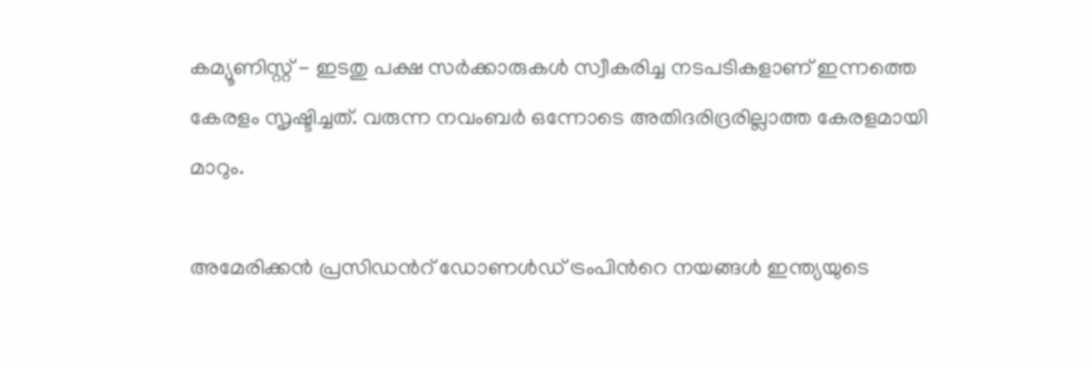കമ്യൂണിസ്റ്റ് - ഇടതു പക്ഷ സർക്കാരുകൾ സ്വീകരിച്ച നടപടികളാണ് ഇന്നത്തെ കേരളം സൃഷ്ടിച്ചത്. വരുന്ന നവംബർ ഒന്നോടെ അതിദരിദ്രരില്ലാത്ത കേരളമായി മാറും.

അമേരിക്കൻ പ്രസിഡന്‍റ് ഡോണൾഡ് ട്രംപിന്‍റെ നയങ്ങൾ ഇന്ത്യയുടെ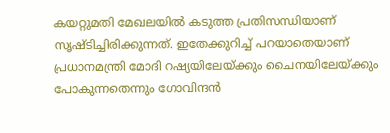കയറ്റുമതി മേഖലയിൽ കടുത്ത പ്രതിസന്ധിയാണ് സൃഷ്ടിച്ചിരിക്കുന്നത്. ഇതേക്കുറിച്ച് പറയാതെയാണ് പ്രധാനമന്ത്രി മോദി റഷ്യയിലേയ്ക്കും ചൈനയിലേയ്ക്കും പോകുന്നതെന്നും ഗോവിന്ദൻ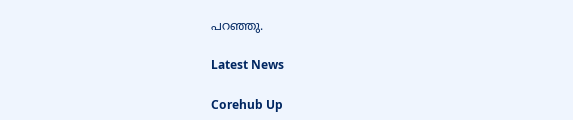പറഞ്ഞു.

Latest News

Corehub Up